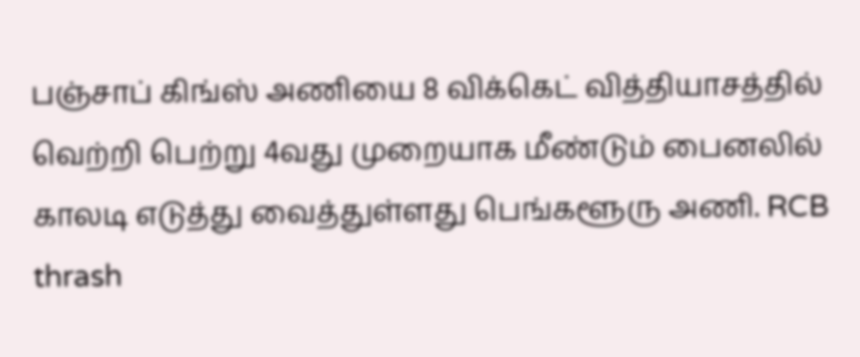பஞ்சாப் கிங்ஸ் அணியை 8 விக்கெட் வித்தியாசத்தில் வெற்றி பெற்று 4வது முறையாக மீண்டும் பைனலில் காலடி எடுத்து வைத்துள்ளது பெங்களூரு அணி. RCB thrash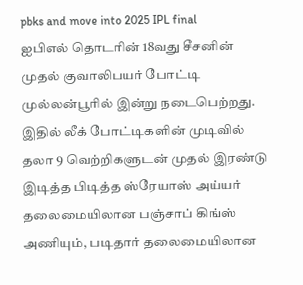pbks and move into 2025 IPL final
ஐபிஎல் தொடரின் 18வது சீசனின் முதல் குவாலிபயர் போட்டி முல்லன்பூரில் இன்று நடைபெற்றது. இதில் லீக் போட்டிகளின் முடிவில் தலா 9 வெற்றிகளுடன் முதல் இரண்டு இடித்த பிடித்த ஸ்ரேயாஸ் அய்யர் தலைமையிலான பஞ்சாப் கிங்ஸ் அணியும், படிதார் தலைமையிலான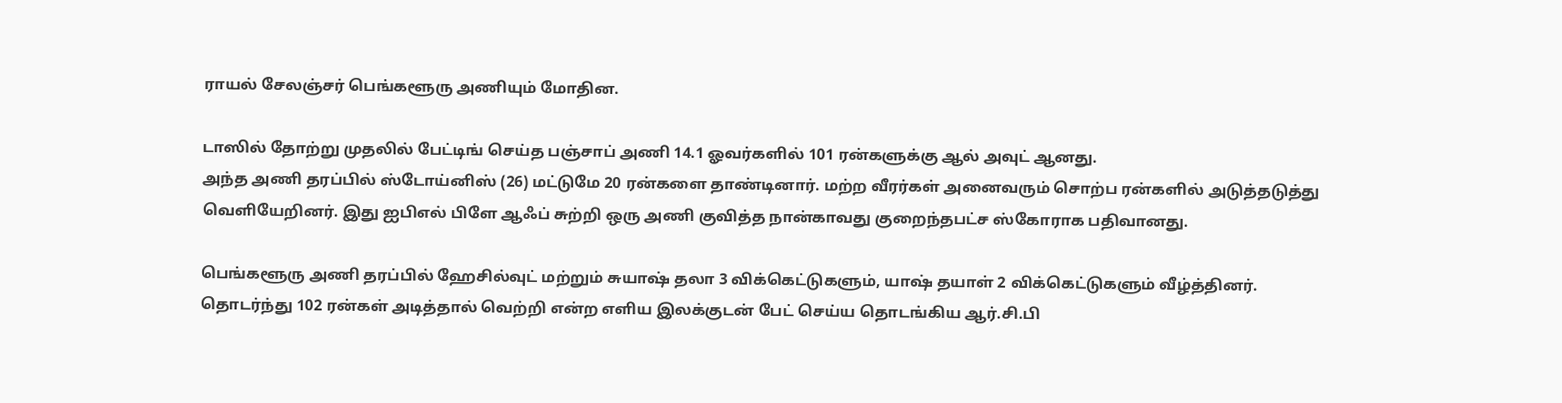ராயல் சேலஞ்சர் பெங்களூரு அணியும் மோதின.

டாஸில் தோற்று முதலில் பேட்டிங் செய்த பஞ்சாப் அணி 14.1 ஓவர்களில் 101 ரன்களுக்கு ஆல் அவுட் ஆனது.
அந்த அணி தரப்பில் ஸ்டோய்னிஸ் (26) மட்டுமே 20 ரன்களை தாண்டினார். மற்ற வீரர்கள் அனைவரும் சொற்ப ரன்களில் அடுத்தடுத்து வெளியேறினர். இது ஐபிஎல் பிளே ஆஃப் சுற்றி ஒரு அணி குவித்த நான்காவது குறைந்தபட்ச ஸ்கோராக பதிவானது.

பெங்களூரு அணி தரப்பில் ஹேசில்வுட் மற்றும் சுயாஷ் தலா 3 விக்கெட்டுகளும், யாஷ் தயாள் 2 விக்கெட்டுகளும் வீழ்த்தினர்.
தொடர்ந்து 102 ரன்கள் அடித்தால் வெற்றி என்ற எளிய இலக்குடன் பேட் செய்ய தொடங்கிய ஆர்.சி.பி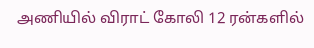அணியில் விராட் கோலி 12 ரன்களில்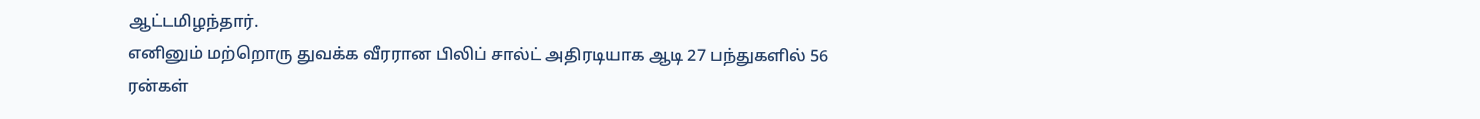ஆட்டமிழந்தார்.
எனினும் மற்றொரு துவக்க வீரரான பிலிப் சால்ட் அதிரடியாக ஆடி 27 பந்துகளில் 56 ரன்கள்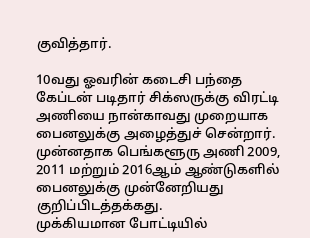குவித்தார்.

10வது ஓவரின் கடைசி பந்தை கேப்டன் படிதார் சிக்ஸருக்கு விரட்டி அணியை நான்காவது முறையாக பைனலுக்கு அழைத்துச் சென்றார்.
முன்னதாக பெங்களூரு அணி 2009, 2011 மற்றும் 2016ஆம் ஆண்டுகளில் பைனலுக்கு முன்னேறியது குறிப்பிடத்தக்கது.
முக்கியமான போட்டியில்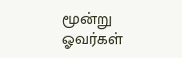மூன்று ஓவர்கள்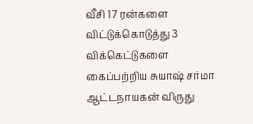வீசி 17 ரன்களை விட்டுக்கொடுத்து 3 விக்கெட்டுகளை கைப்பற்றிய சுயாஷ் சர்மா ஆட்டநாயகன் விருது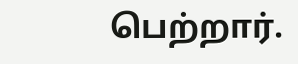பெற்றார்.